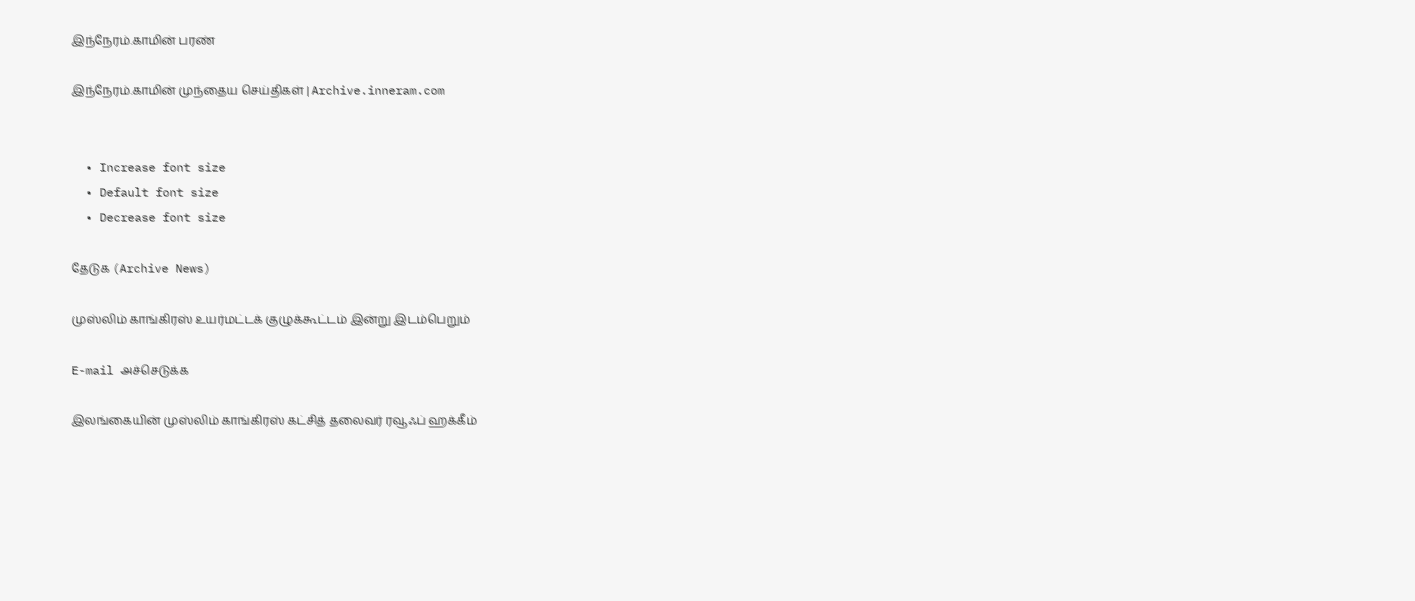இந்நேரம்.காமின் பரண்

இந்நேரம்.காமின் முந்தைய செய்திகள் | Archive.inneram.com


  • Increase font size
  • Default font size
  • Decrease font size

தேடுக (Archive News)

முஸ்லிம் காங்கிரஸ் உயர்மட்டக் குழுக்கூட்டம் இன்று இடம்பெறும்

E-mail அச்செடுக்க

இலங்கையின் முஸ்லிம் காங்கிரஸ் கட்சித் தலைவர் ரவூஃப் ஹக்கீம்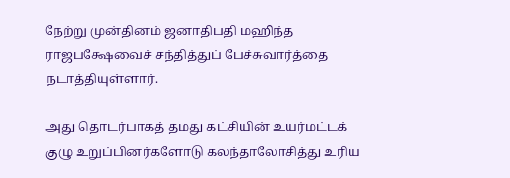நேற்று முன்தினம் ஜனாதிபதி மஹிந்த ராஜபக்ஷேவைச் சந்தித்துப் பேச்சுவார்த்தை நடாத்தியுள்ளார்.

அது தொடர்பாகத் தமது கட்சியின் உயர்மட்டக் குழு உறுப்பினர்களோடு கலந்தாலோசித்து உரிய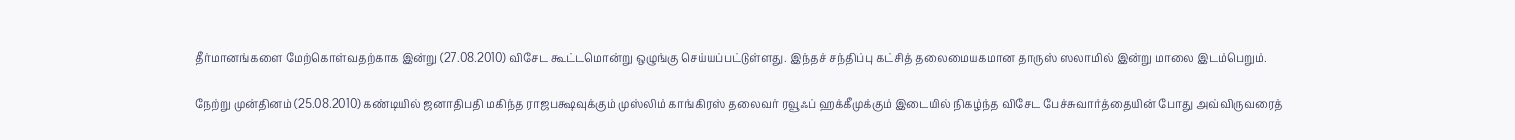தீர்மானங்களை மேற்கொள்வதற்காக இன்று (27.08.2010) விசேட கூட்டமொன்று ஒழுங்கு செய்யப்பட்டுள்ளது. இந்தச் சந்திப்பு கட்சித் தலைமையகமான தாருஸ் ஸலாமில் இன்று மாலை இடம்பெறும்.

நேற்று முன்தினம் (25.08.2010) கண்டியில் ஜனாதிபதி மகிந்த ராஜபக்ஷவுக்கும் முஸ்லிம் காங்கிரஸ் தலைவர் ரவூஃப் ஹக்கீமுக்கும் இடையில் நிகழ்ந்த விசேட பேச்சுவார்த்தையின் போது அவ்விருவரைத்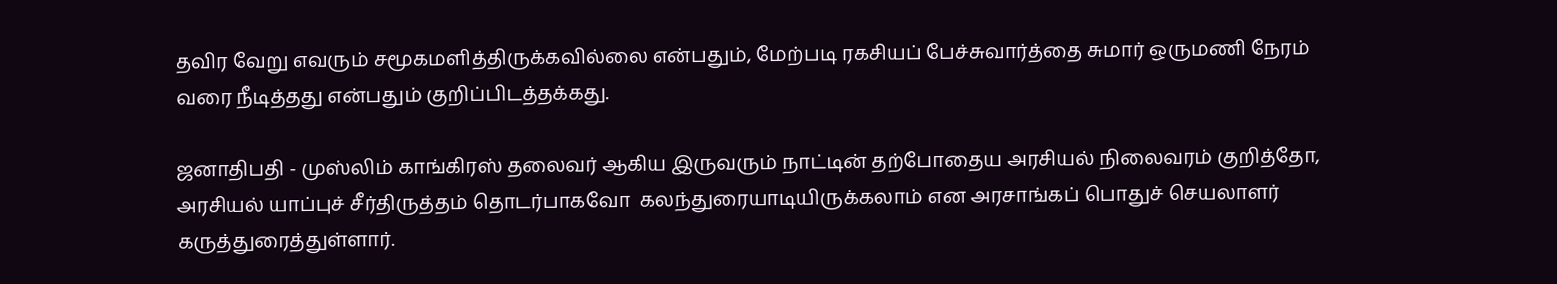தவிர வேறு எவரும் சமூகமளித்திருக்கவில்லை என்பதும், மேற்படி ரகசியப் பேச்சுவார்த்தை சுமார் ஒருமணி நேரம் வரை நீடித்தது என்பதும் குறிப்பிடத்தக்கது.

ஜனாதிபதி - முஸ்லிம் காங்கிரஸ் தலைவர் ஆகிய இருவரும் நாட்டின் தற்போதைய அரசியல் நிலைவரம் குறித்தோ, அரசியல் யாப்புச் சீர்திருத்தம் தொடர்பாகவோ  கலந்துரையாடியிருக்கலாம் என அரசாங்கப் பொதுச் செயலாளர் கருத்துரைத்துள்ளார்.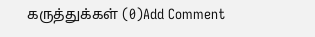கருத்துக்கள் (0)Add Comment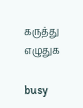கருத்து எழுதுக

busy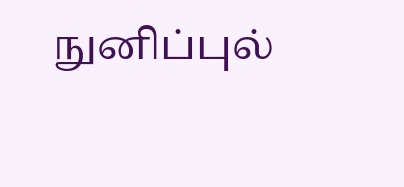நுனிப்புல்